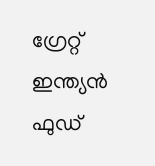ഗ്രേറ്റ് ഇന്ത്യൻ ഫുഡ്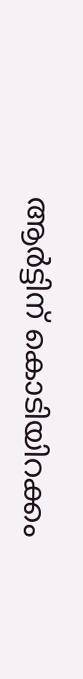ആർട്ടിന് കൊടിയിറക്കം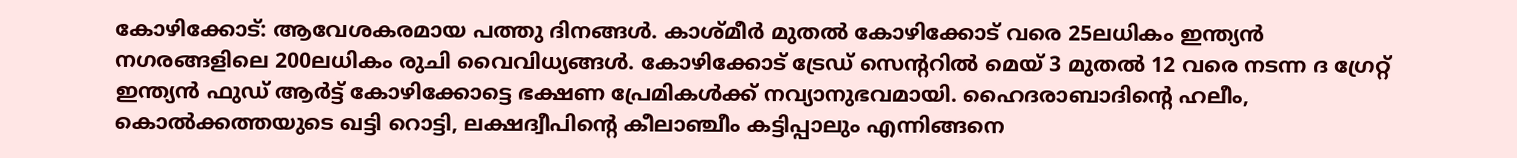കോഴിക്കോട്: ആവേശകരമായ പത്തു ദിനങ്ങൾ. കാശ്മീർ മുതൽ കോഴിക്കോട് വരെ 25ലധികം ഇന്ത്യൻ നഗരങ്ങളിലെ 200ലധികം രുചി വൈവിധ്യങ്ങൾ. കോഴിക്കോട് ട്രേഡ് സെന്ററിൽ മെയ് 3 മുതൽ 12 വരെ നടന്ന ദ ഗ്രേറ്റ് ഇന്ത്യൻ ഫുഡ് ആർട്ട് കോഴിക്കോട്ടെ ഭക്ഷണ പ്രേമികൾക്ക് നവ്യാനുഭവമായി. ഹൈദരാബാദിന്റെ ഹലീം, കൊൽക്കത്തയുടെ ഖട്ടി റൊട്ടി, ലക്ഷദ്വീപിന്റെ കീലാഞ്ചീം കട്ടിപ്പാലും എന്നിങ്ങനെ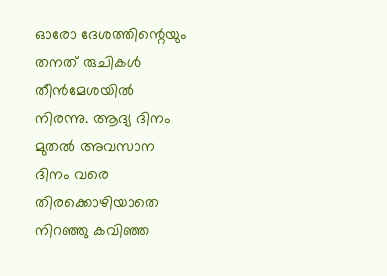ഓരോ ദേശത്തിന്റെയും തനത് രുചികൾ തീൻമേശയിൽ നിരന്നു. ആദ്യ ദിനം മുതൽ അവസാന ദിനം വരെ  തിരക്കൊഴിയാതെ നിറഞ്ഞു കവിഞ്ഞ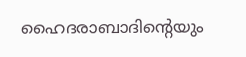ഹൈദരാബാദിൻ്റെയും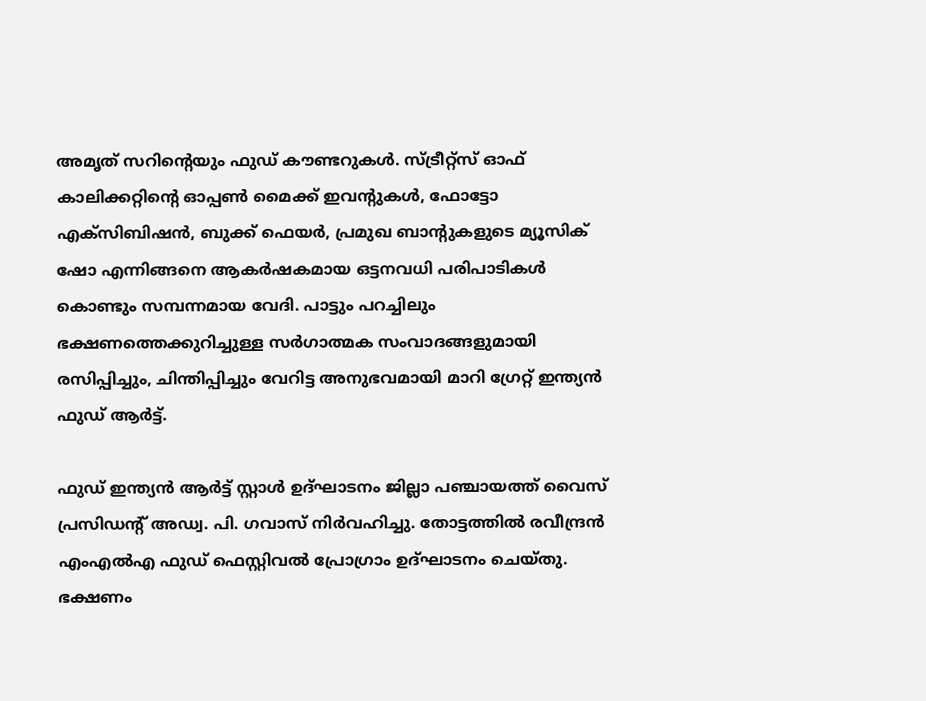അമൃത് സറിൻ്റെയും ഫുഡ് കൗണ്ടറുകൾ. സ്ട്രീറ്റ്സ് ഓഫ്‌ കാലിക്കറ്റിന്റെ ഓപ്പൺ മൈക്ക് ഇവന്റുകൾ, ഫോട്ടോ എക്സിബിഷൻ, ബുക്ക് ഫെയർ, പ്രമുഖ ബാന്റുകളുടെ മ്യൂസിക് ഷോ എന്നിങ്ങനെ ആകർഷകമായ ഒട്ടനവധി പരിപാടികൾ കൊണ്ടും സമ്പന്നമായ വേദി. പാട്ടും പറച്ചിലും ഭക്ഷണത്തെക്കുറിച്ചുള്ള സർഗാത്മക സംവാദങ്ങളുമായി രസിപ്പിച്ചും, ചിന്തിപ്പിച്ചും വേറിട്ട അനുഭവമായി മാറി ഗ്രേറ്റ് ഇന്ത്യൻ ഫുഡ് ആർട്ട്.

ഫുഡ്‌ ഇന്ത്യൻ ആർട്ട്‌ സ്റ്റാൾ ഉദ്ഘാടനം ജില്ലാ പഞ്ചായത്ത് വൈസ് പ്രസിഡന്റ്‌ അഡ്വ. പി. ഗവാസ് നിർവഹിച്ചു. തോട്ടത്തിൽ രവീന്ദ്രൻ എംഎൽഎ ഫുഡ്‌ ഫെസ്റ്റിവൽ പ്രോഗ്രാം ഉദ്ഘാടനം ചെയ്തു.
ഭക്ഷണം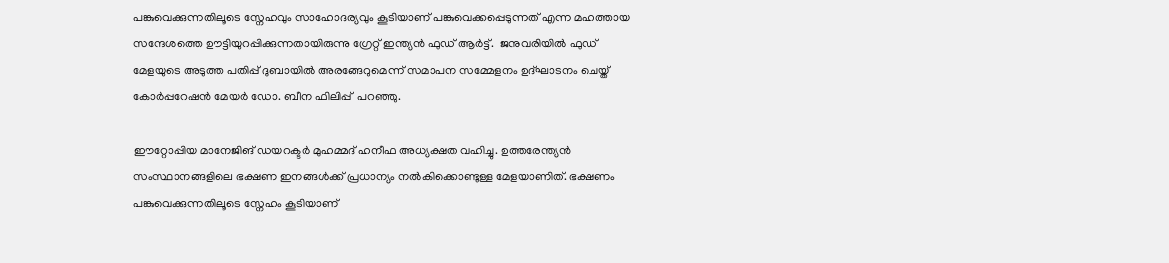പങ്കുവെക്കുന്നതിലൂടെ സ്നേഹവും സാഹോദര്യവും കൂടിയാണ് പങ്കുവെക്കപ്പെടുന്നത് എന്ന മഹത്തായ സന്ദേശത്തെ ഊട്ടിയുറപ്പിക്കുന്നതായിരുന്നു ഗ്രേറ്റ് ഇന്ത്യൻ ഫുഡ് ആർട്ട്.  ജനുവരിയിൽ ഫുഡ്‌ മേളയുടെ അടുത്ത പതിപ്പ് ദുബായിൽ അരങ്ങേറുമെന്ന് സമാപന സമ്മേളനം ഉദ്ഘാടനം ചെയ്ത്  കോർപ്പറേഷൻ മേയർ ഡോ. ബീന ഫിലിപ്പ്  പറഞ്ഞു.

ഈറ്റോപ്പിയ മാനേജിങ് ഡയറക്ടർ മുഹമ്മദ് ഹനീഫ അധ്യക്ഷത വഹിച്ചു. ഉത്തരേന്ത്യൻ സംസ്ഥാനങ്ങളിലെ ഭക്ഷണ ഇനങ്ങൾക്ക് പ്രധാന്യം നൽകിക്കൊണ്ടുള്ള മേളയാണിത്. ഭക്ഷണം പങ്കുവെക്കുന്നതിലൂടെ സ്നേഹം കൂടിയാണ്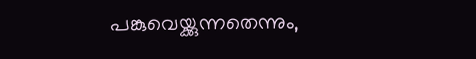പങ്കുവെയ്ക്കുന്നതെന്നും,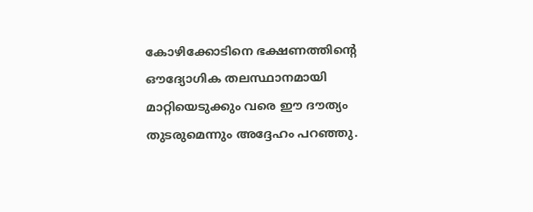കോഴിക്കോടിനെ ഭക്ഷണത്തിന്റെ ഔദ്യോഗിക തലസ്ഥാനമായി മാറ്റിയെടുക്കും വരെ ഈ ദൗത്യം തുടരുമെന്നും അദ്ദേഹം പറഞ്ഞു.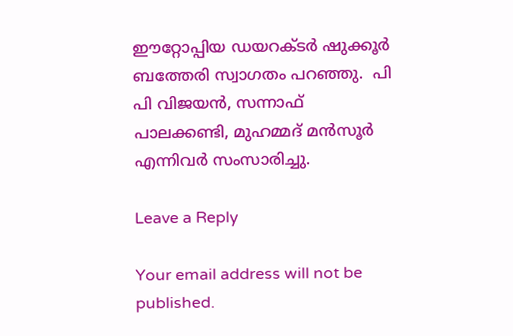ഈറ്റോപ്പിയ ഡയറക്ടർ ഷുക്കൂർ ബത്തേരി സ്വാഗതം പറഞ്ഞു.  പി പി വിജയൻ, സന്നാഫ് പാലക്കണ്ടി, മുഹമ്മദ്‌ മൻസൂർ എന്നിവർ സംസാരിച്ചു.

Leave a Reply

Your email address will not be published.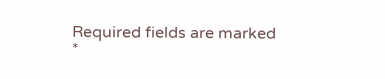Required fields are marked *